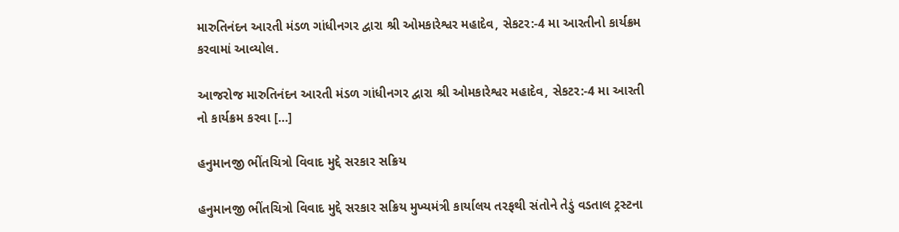મારુતિનંદન આરતી મંડળ ગાંધીનગર દ્વારા શ્રી ઓમકારેશ્વર મહાદેવ, સેકટર:-4 મા આરતીનો કાર્યક્રમ કરવામાં આવ્યોલ.

આજરોજ મારુતિનંદન આરતી મંડળ ગાંધીનગર દ્વારા શ્રી ઓમકારેશ્વર મહાદેવ, સેકટર:-4 મા આરતી નો કાર્યક્રમ કરવા […]

હનુમાનજી ભીંતચિત્રો વિવાદ મુદ્દે સરકાર સક્રિય

હનુમાનજી ભીંતચિત્રો વિવાદ મુદ્દે સરકાર સક્રિય મુખ્યમંત્રી કાર્યાલય તરફથી સંતોને તેડું વડતાલ ટ્રસ્ટના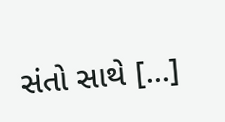સંતો સાથે […]